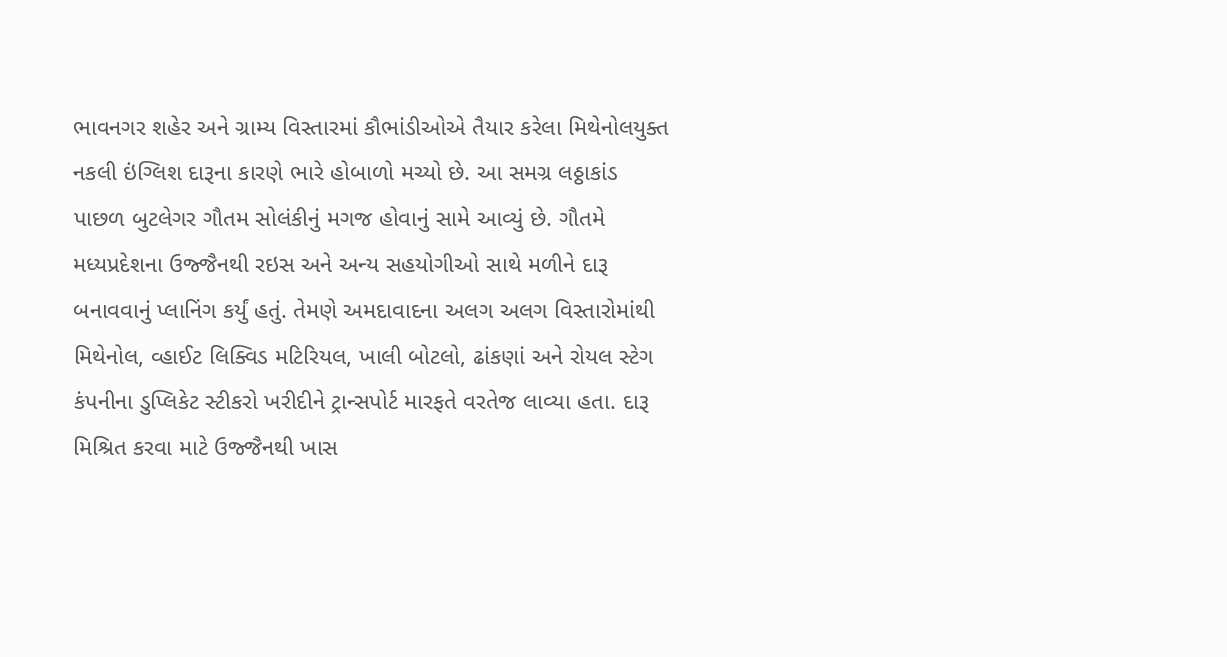ભાવનગર શહેર અને ગ્રામ્ય વિસ્તારમાં કૌભાંડીઓએ તૈયાર કરેલા મિથેનોલયુક્ત નકલી ઇંગ્લિશ દારૂના કારણે ભારે હોબાળો મચ્યો છે. આ સમગ્ર લઠ્ઠાકાંડ પાછળ બુટલેગર ગૌતમ સોલંકીનું મગજ હોવાનું સામે આવ્યું છે. ગૌતમે મધ્યપ્રદેશના ઉજ્જૈનથી રઇસ અને અન્ય સહયોગીઓ સાથે મળીને દારૂ બનાવવાનું પ્લાનિંગ કર્યું હતું. તેમણે અમદાવાદના અલગ અલગ વિસ્તારોમાંથી મિથેનોલ, વ્હાઈટ લિક્વિડ મટિરિયલ, ખાલી બોટલો, ઢાંકણાં અને રોયલ સ્ટેગ કંપનીના ડુપ્લિકેટ સ્ટીકરો ખરીદીને ટ્રાન્સપોર્ટ મારફતે વરતેજ લાવ્યા હતા. દારૂ મિશ્રિત કરવા માટે ઉજ્જૈનથી ખાસ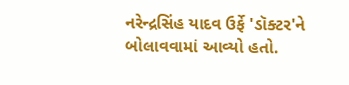નરેન્દ્રસિંહ યાદવ ઉર્ફે 'ડૉક્ટર'ને બોલાવવામાં આવ્યો હતો.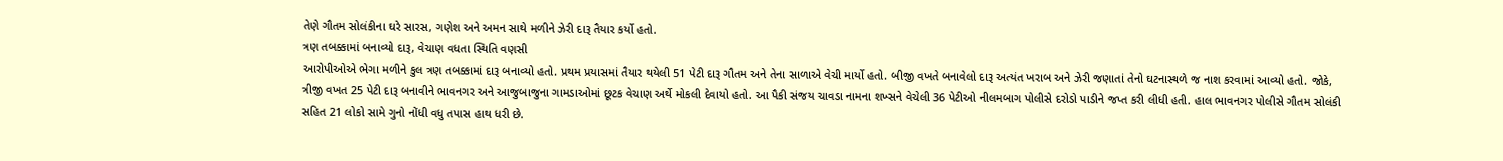તેણે ગૌતમ સોલંકીના ઘરે સારસ, ગણેશ અને અમન સાથે મળીને ઝેરી દારૂ તૈયાર કર્યો હતો.
ત્રણ તબક્કામાં બનાવ્યો દારૂ, વેચાણ વધતા સ્થિતિ વણસી
આરોપીઓએ ભેગા મળીને કુલ ત્રણ તબક્કામાં દારૂ બનાવ્યો હતો. પ્રથમ પ્રયાસમાં તૈયાર થયેલી 51 પેટી દારૂ ગૌતમ અને તેના સાળાએ વેચી માર્યો હતો. બીજી વખતે બનાવેલો દારૂ અત્યંત ખરાબ અને ઝેરી જણાતાં તેનો ઘટનાસ્થળે જ નાશ કરવામાં આવ્યો હતો. જોકે, ત્રીજી વખત 25 પેટી દારૂ બનાવીને ભાવનગર અને આજુબાજુના ગામડાઓમાં છૂટક વેચાણ અર્થે મોકલી દેવાયો હતો. આ પૈકી સંજય ચાવડા નામના શખ્સને વેચેલી 36 પેટીઓ નીલમબાગ પોલીસે દરોડો પાડીને જપ્ત કરી લીધી હતી. હાલ ભાવનગર પોલીસે ગૌતમ સોલંકી સહિત 21 લોકો સામે ગુનો નોંધી વધુ તપાસ હાથ ધરી છે.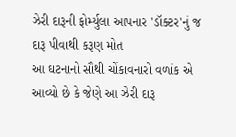ઝેરી દારૂની ફોર્મ્યુલા આપનાર 'ડૉક્ટર'નું જ દારૂ પીવાથી કરૂણ મોત
આ ઘટનાનો સૌથી ચોંકાવનારો વળાંક એ આવ્યો છે કે જેણે આ ઝેરી દારૂ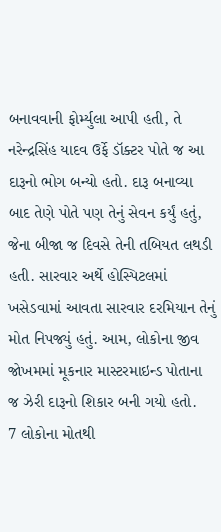બનાવવાની ફોર્મ્યુલા આપી હતી, તે નરેન્દ્રસિંહ યાદવ ઉર્ફે ડૉક્ટર પોતે જ આ દારૂનો ભોગ બન્યો હતો. દારૂ બનાવ્યા બાદ તેણે પોતે પણ તેનું સેવન કર્યું હતું, જેના બીજા જ દિવસે તેની તબિયત લથડી હતી. સારવાર અર્થે હોસ્પિટલમાં ખસેડવામાં આવતા સારવાર દરમિયાન તેનું મોત નિપજ્યું હતું. આમ, લોકોના જીવ જોખમમાં મૂકનાર માસ્ટરમાઇન્ડ પોતાના જ ઝેરી દારૂનો શિકાર બની ગયો હતો.
7 લોકોના મોતથી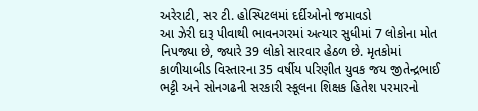અરેરાટી, સર ટી. હોસ્પિટલમાં દર્દીઓનો જમાવડો
આ ઝેરી દારૂ પીવાથી ભાવનગરમાં અત્યાર સુધીમાં 7 લોકોના મોત નિપજ્યા છે, જ્યારે 39 લોકો સારવાર હેઠળ છે. મૃતકોમાં કાળીયાબીડ વિસ્તારના 35 વર્ષીય પરિણીત યુવક જય જીતેન્દ્રભાઈ ભટ્ટી અને સોનગઢની સરકારી સ્કૂલના શિક્ષક હિતેશ પરમારનો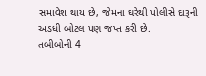સમાવેશ થાય છે, જેમના ઘરેથી પોલીસે દારૂની અડધી બોટલ પણ જપ્ત કરી છે.
તબીબોની 4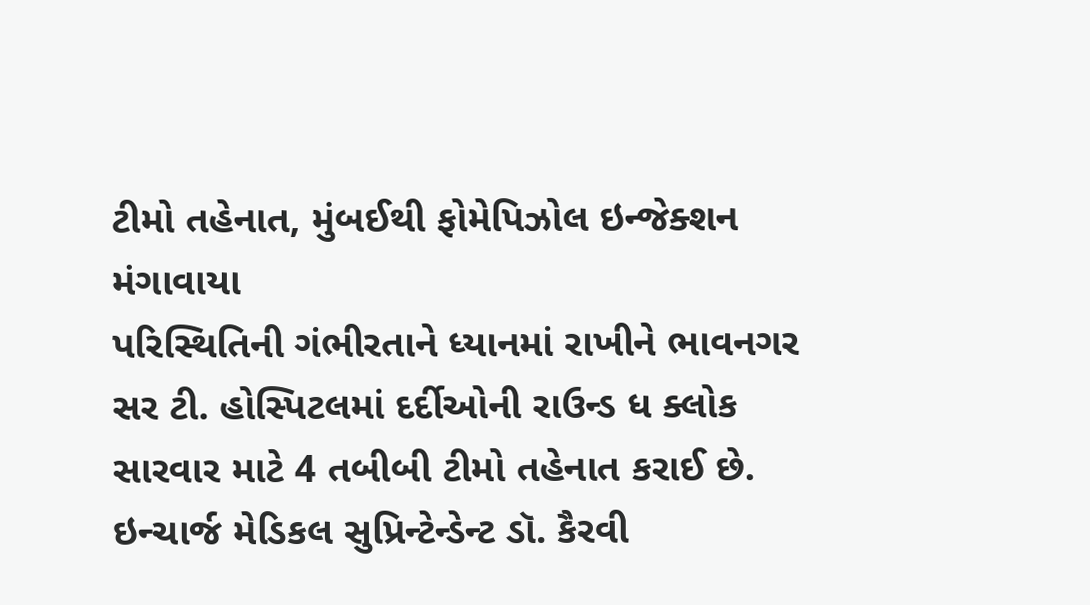ટીમો તહેનાત, મુંબઈથી ફોમેપિઝોલ ઇન્જેક્શન મંગાવાયા
પરિસ્થિતિની ગંભીરતાને ધ્યાનમાં રાખીને ભાવનગર સર ટી. હોસ્પિટલમાં દર્દીઓની રાઉન્ડ ધ ક્લોક સારવાર માટે 4 તબીબી ટીમો તહેનાત કરાઈ છે. ઇન્ચાર્જ મેડિકલ સુપ્રિન્ટેન્ડેન્ટ ડૉ. કૈરવી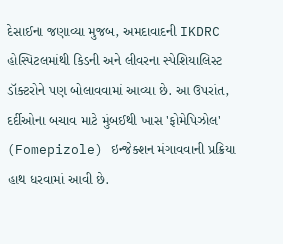દેસાઈના જણાવ્યા મુજબ, અમદાવાદની IKDRC હોસ્પિટલમાંથી કિડની અને લીવરના સ્પેશિયાલિસ્ટ ડૉક્ટરોને પણ બોલાવવામાં આવ્યા છે. આ ઉપરાંત, દર્દીઓના બચાવ માટે મુંબઈથી ખાસ 'ફોમેપિઝોલ' (Fomepizole) ઇન્જેક્શન મંગાવવાની પ્રક્રિયા હાથ ધરવામાં આવી છે.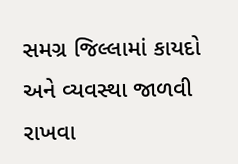સમગ્ર જિલ્લામાં કાયદો અને વ્યવસ્થા જાળવી રાખવા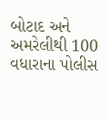બોટાદ અને અમરેલીથી 100 વધારાના પોલીસ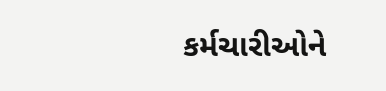કર્મચારીઓને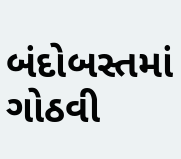બંદોબસ્તમાં ગોઠવી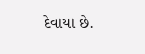દેવાયા છે.